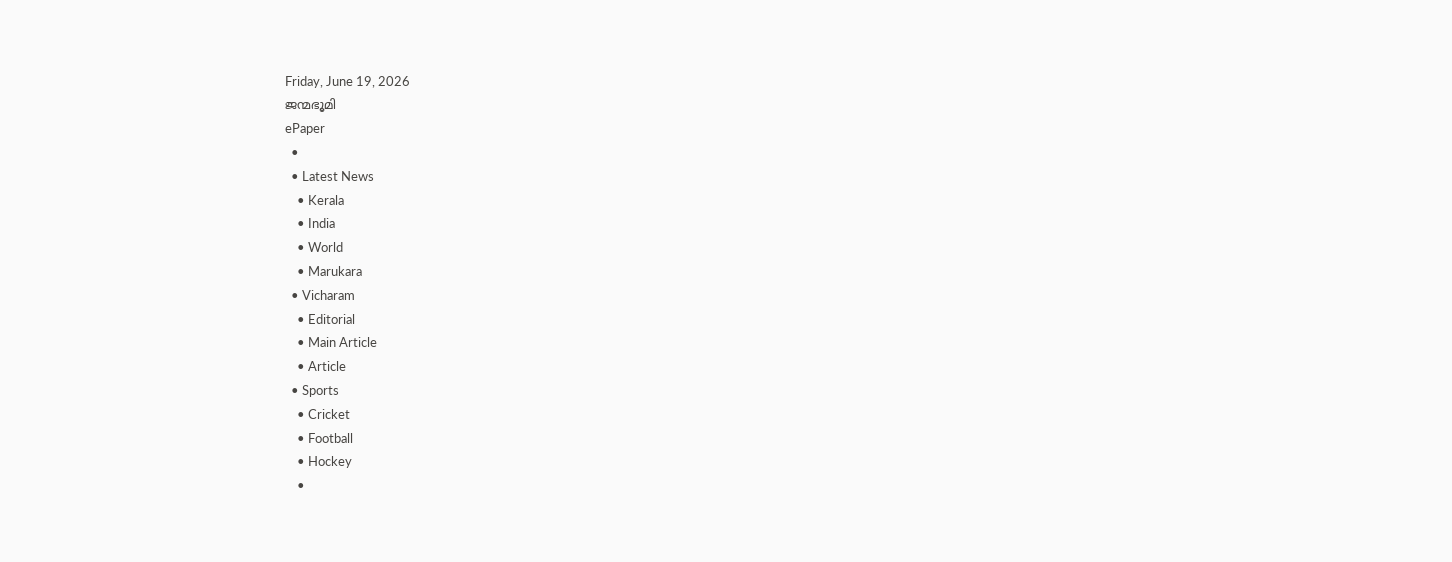Friday, June 19, 2026
ജന്മഭൂമി
ePaper
  •
  • Latest News
    • Kerala
    • India
    • World
    • Marukara
  • Vicharam
    • Editorial
    • Main Article
    • Article
  • Sports
    • Cricket
    • Football
    • Hockey
    •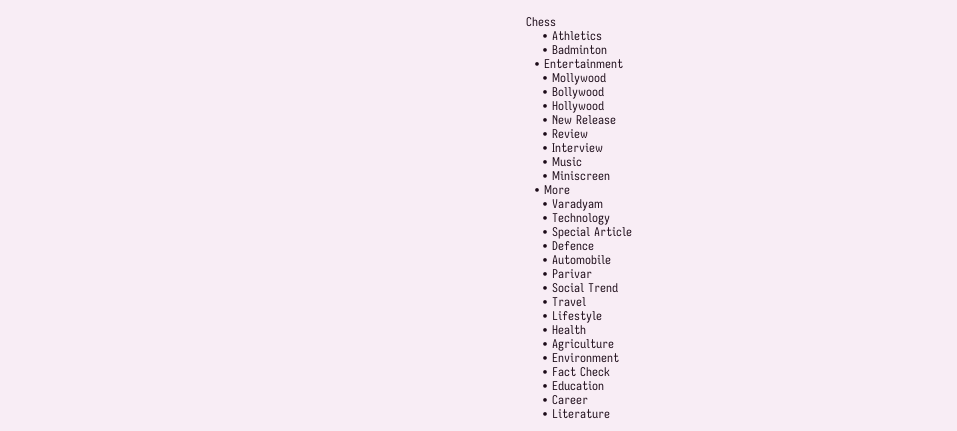Chess
    • Athletics
    • Badminton
  • Entertainment
    • Mollywood
    • Bollywood
    • Hollywood
    • New Release
    • Review
    • Interview
    • Music
    • Miniscreen
  • More
    • Varadyam
    • Technology
    • Special Article
    • Defence
    • Automobile
    • Parivar
    • Social Trend
    • Travel
    • Lifestyle
    • Health
    • Agriculture
    • Environment
    • Fact Check
    • Education
    • Career
    • Literature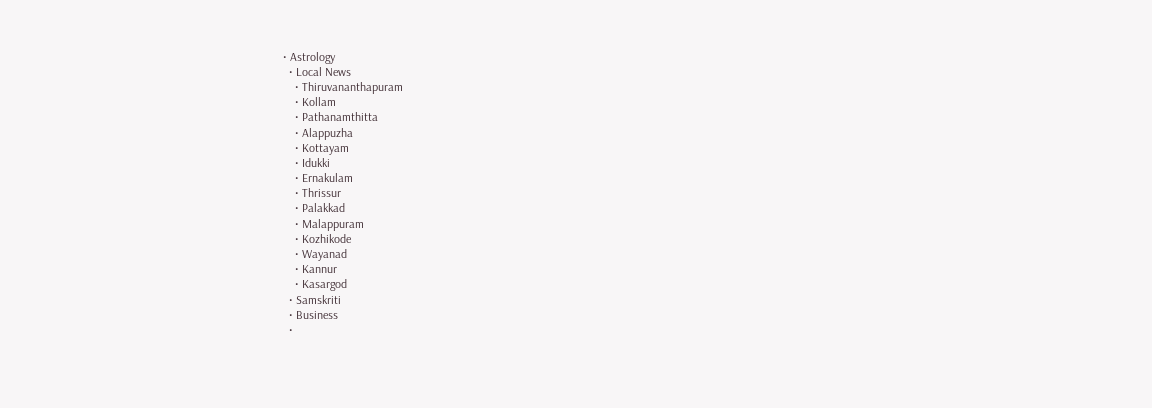• Astrology
  • Local News
    • Thiruvananthapuram
    • Kollam
    • Pathanamthitta
    • Alappuzha
    • Kottayam
    • Idukki
    • Ernakulam
    • Thrissur
    • Palakkad
    • Malappuram
    • Kozhikode
    • Wayanad
    • Kannur
    • Kasargod
  • Samskriti
  • Business
  •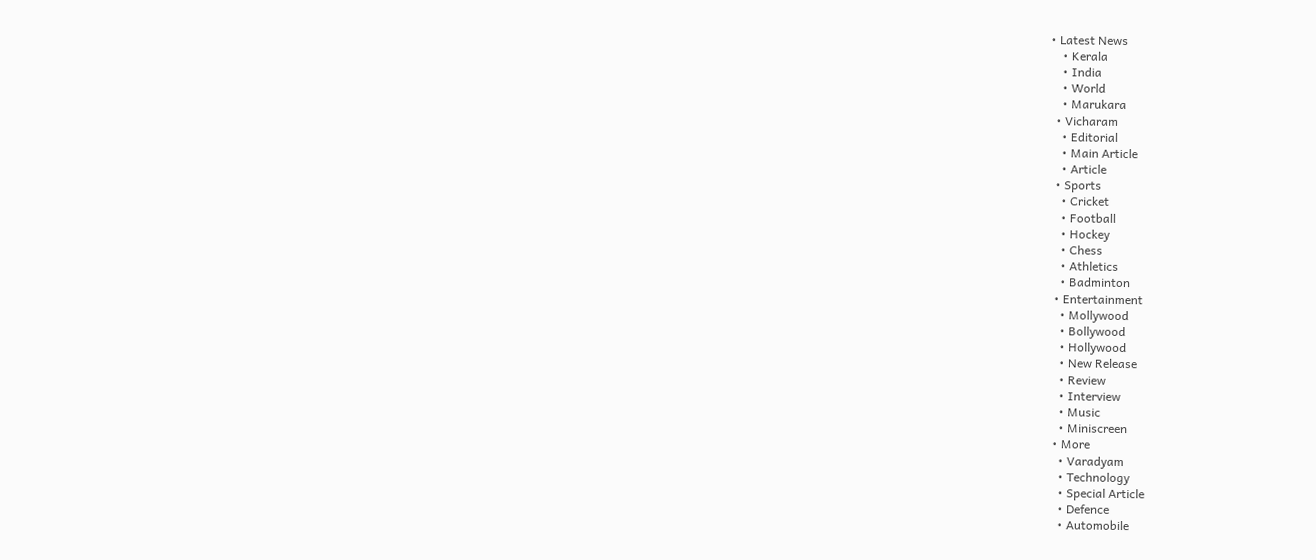• Latest News
    • Kerala
    • India
    • World
    • Marukara
  • Vicharam
    • Editorial
    • Main Article
    • Article
  • Sports
    • Cricket
    • Football
    • Hockey
    • Chess
    • Athletics
    • Badminton
  • Entertainment
    • Mollywood
    • Bollywood
    • Hollywood
    • New Release
    • Review
    • Interview
    • Music
    • Miniscreen
  • More
    • Varadyam
    • Technology
    • Special Article
    • Defence
    • Automobile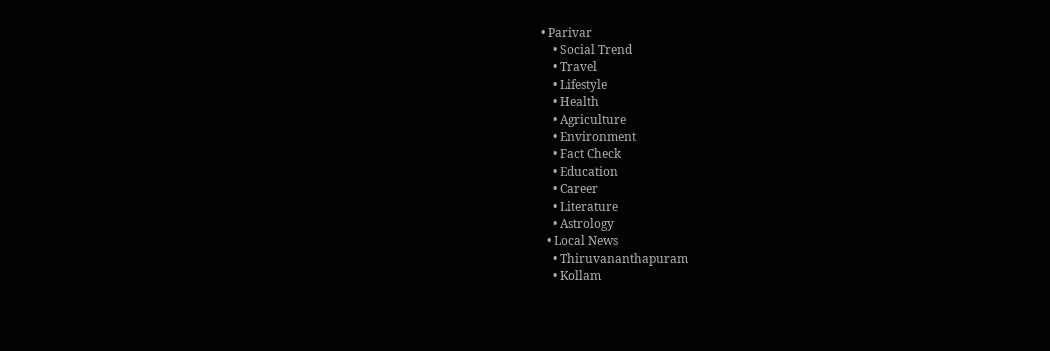• Parivar
    • Social Trend
    • Travel
    • Lifestyle
    • Health
    • Agriculture
    • Environment
    • Fact Check
    • Education
    • Career
    • Literature
    • Astrology
  • Local News
    • Thiruvananthapuram
    • Kollam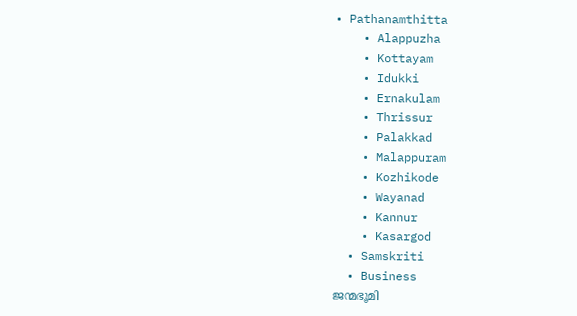• Pathanamthitta
    • Alappuzha
    • Kottayam
    • Idukki
    • Ernakulam
    • Thrissur
    • Palakkad
    • Malappuram
    • Kozhikode
    • Wayanad
    • Kannur
    • Kasargod
  • Samskriti
  • Business
ജന്മഭൂമി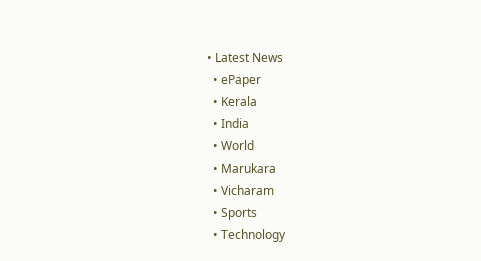• Latest News
  • ePaper
  • Kerala
  • India
  • World
  • Marukara
  • Vicharam
  • Sports
  • Technology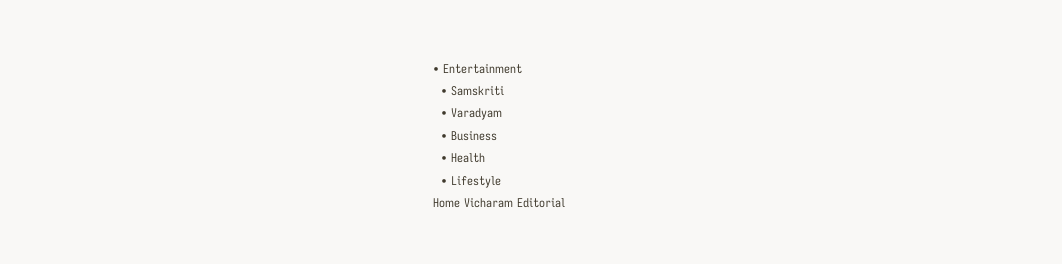• Entertainment
  • Samskriti
  • Varadyam
  • Business
  • Health
  • Lifestyle
Home Vicharam Editorial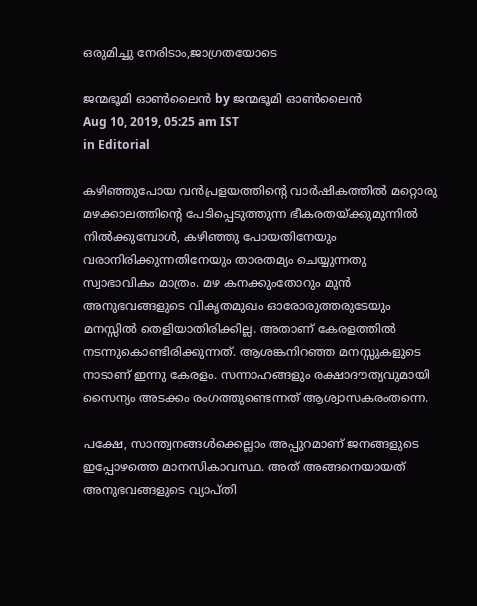ഒരുമിച്ചു നേരിടാം,ജാഗ്രതയോടെ

ജന്മഭൂമി ഓണ്‍ലൈന്‍ by ജന്മഭൂമി ഓണ്‍ലൈന്‍
Aug 10, 2019, 05:25 am IST
in Editorial

കഴിഞ്ഞുപോയ വന്‍പ്രളയത്തിന്റെ വാര്‍ഷികത്തില്‍ മറ്റൊരു മഴക്കാലത്തിന്റെ പേടിപ്പെടുത്തുന്ന ഭീകരതയ്‌ക്കുമുന്നില്‍ നില്‍ക്കുമ്പോള്‍, കഴിഞ്ഞു പോയതിനേയും വരാനിരിക്കുന്നതിനേയും താരതമ്യം ചെയ്യുന്നതു സ്വാഭാവികം മാത്രം. മഴ കനക്കുംതോറും മുന്‍ അനുഭവങ്ങളുടെ വികൃതമുഖം ഓരോരുത്തരുടേയും മനസ്സില്‍ തെളിയാതിരിക്കില്ല. അതാണ് കേരളത്തില്‍ നടന്നുകൊണ്ടിരിക്കുന്നത്. ആശങ്കനിറഞ്ഞ മനസ്സുകളുടെ നാടാണ് ഇന്നു കേരളം. സന്നാഹങ്ങളും രക്ഷാദൗത്യവുമായി സൈന്യം അടക്കം രംഗത്തുണ്ടെന്നത് ആശ്വാസകരംതന്നെ.

പക്ഷേ, സാന്ത്വനങ്ങള്‍ക്കെല്ലാം അപ്പുറമാണ് ജനങ്ങളുടെ ഇപ്പോഴത്തെ മാനസികാവസ്ഥ. അത് അങ്ങനെയായത് അനുഭവങ്ങളുടെ വ്യാപ്തി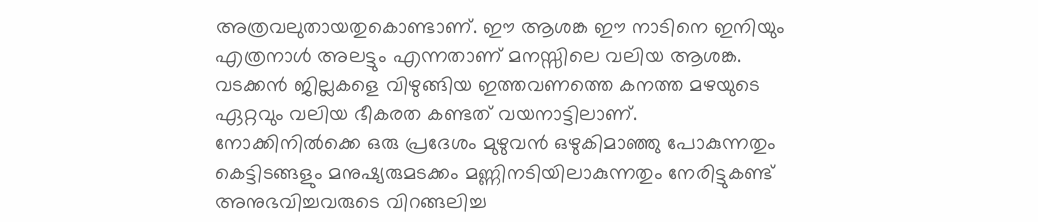അത്രവലുതായതുകൊണ്ടാണ്. ഈ ആശങ്ക ഈ നാടിനെ ഇനിയും എത്രനാള്‍ അലട്ടും എന്നതാണ് മനസ്സിലെ വലിയ ആശങ്ക. വടക്കന്‍ ജില്ലകളെ വിഴുങ്ങിയ ഇത്തവണത്തെ കനത്ത മഴയുടെ ഏറ്റവും വലിയ ഭീകരത കണ്ടത് വയനാട്ടിലാണ്. നോക്കിനില്‍ക്കെ ഒരു പ്രദേശം മുഴുവന്‍ ഒഴുകിമാഞ്ഞു പോകുന്നതും കെട്ടിടങ്ങളും മനുഷ്യരുമടക്കം മണ്ണിനടിയിലാകുന്നതും നേരിട്ടുകണ്ട് അനുഭവിച്ചവരുടെ വിറങ്ങലിച്ച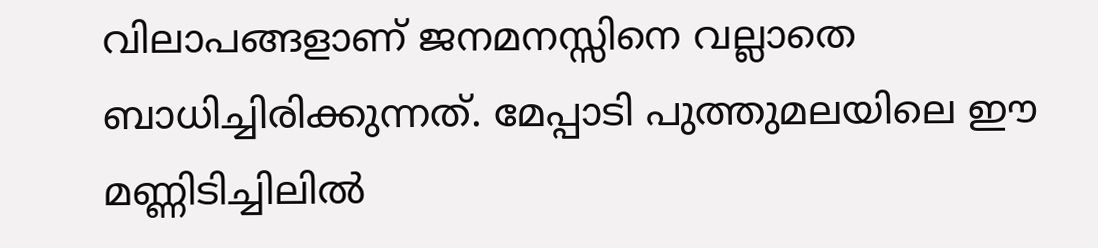വിലാപങ്ങളാണ് ജനമനസ്സിനെ വല്ലാതെ ബാധിച്ചിരിക്കുന്നത്. മേപ്പാടി പുത്തുമലയിലെ ഈ മണ്ണിടിച്ചിലില്‍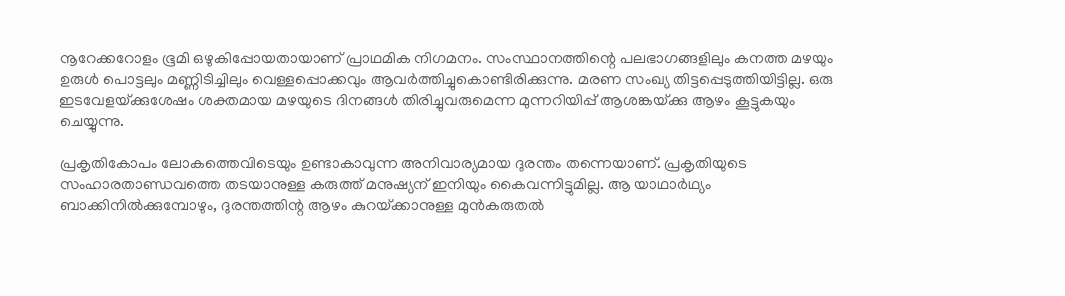നൂറേക്കറോളം ഭൂമി ഒഴുകിപ്പോയതായാണ് പ്രാഥമിക നിഗമനം. സംസ്ഥാനത്തിന്റെ പലഭാഗങ്ങളിലും കനത്ത മഴയും ഉരുള്‍ പൊട്ടലും മണ്ണിടിച്ചിലും വെള്ളപ്പൊക്കവും ആവര്‍ത്തിച്ചുകൊണ്ടിരിക്കുന്നു. മരണ സംഖ്യ തിട്ടപ്പെടുത്തിയിട്ടില്ല. ഒരു  ഇടവേളയ്‌ക്കുശേഷം ശക്തമായ മഴയുടെ ദിനങ്ങള്‍ തിരിച്ചുവരുമെന്ന മുന്നറിയിപ്പ് ആശങ്കയ്‌ക്കു ആഴം കൂട്ടുകയും ചെയ്യുന്നു.

പ്രകൃതികോപം ലോകത്തെവിടെയും ഉണ്ടാകാവുന്ന അനിവാര്യമായ ദുരന്തം തന്നെയാണ്. പ്രകൃതിയുടെ സംഹാരതാണ്ഡവത്തെ തടയാനുള്ള കരുത്ത് മനുഷ്യന് ഇനിയും കൈവന്നിട്ടുമില്ല. ആ യാഥാര്‍ഥ്യം ബാക്കിനില്‍ക്കുമ്പോഴും, ദുരന്തത്തിന്റ ആഴം കുറയ്‌ക്കാനുള്ള മുന്‍കരുതല്‍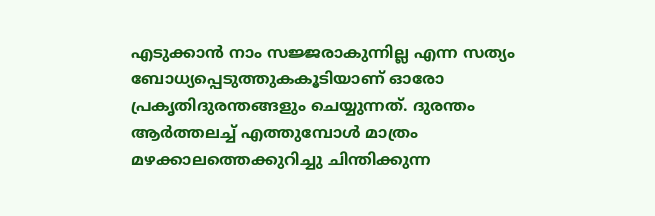എടുക്കാന്‍ നാം സജ്ജരാകുന്നില്ല എന്ന സത്യം ബോധ്യപ്പെടുത്തുകകൂടിയാണ് ഓരോ പ്രകൃതിദുരന്തങ്ങളും ചെയ്യുന്നത്. ദുരന്തം ആര്‍ത്തലച്ച് എത്തുമ്പോള്‍ മാത്രം മഴക്കാലത്തെക്കുറിച്ചു ചിന്തിക്കുന്ന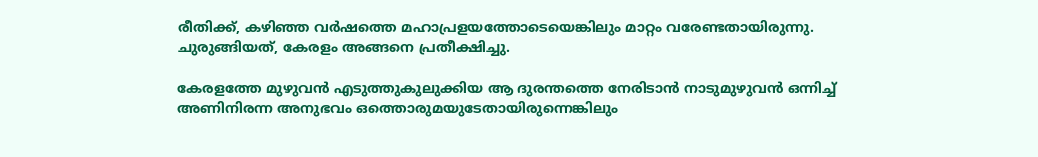രീതിക്ക്, കഴിഞ്ഞ വര്‍ഷത്തെ മഹാപ്രളയത്തോടെയെങ്കിലും മാറ്റം വരേണ്ടതായിരുന്നു. ചുരുങ്ങിയത്, കേരളം അങ്ങനെ പ്രതീക്ഷിച്ചു.

കേരളത്തേ മുഴുവന്‍ എടുത്തുകുലുക്കിയ ആ ദുരന്തത്തെ നേരിടാന്‍ നാടുമുഴുവന്‍ ഒന്നിച്ച് അണിനിരന്ന അനുഭവം ഒത്തൊരുമയുടേതായിരുന്നെങ്കിലും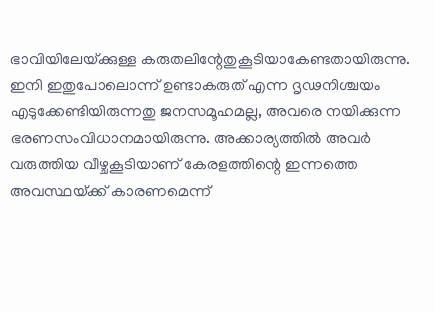ഭാവിയിലേയ്‌ക്കുള്ള കരുതലിന്റേതുകൂടിയാകേണ്ടതായിരുന്നു. ഇനി ഇതുപോലൊന്ന് ഉണ്ടാകരുത് എന്ന ദൃഢനിശ്ചയം എടുക്കേണ്ടിയിരുന്നതു ജനസമൂഹമല്ല, അവരെ നയിക്കുന്ന ഭരണസംവിധാനമായിരുന്നു. അക്കാര്യത്തില്‍ അവര്‍ വരുത്തിയ വീഴ്ചകൂടിയാണ് കേരളത്തിന്റെ ഇന്നത്തെ അവസ്ഥയ്‌ക്ക് കാരണമെന്ന്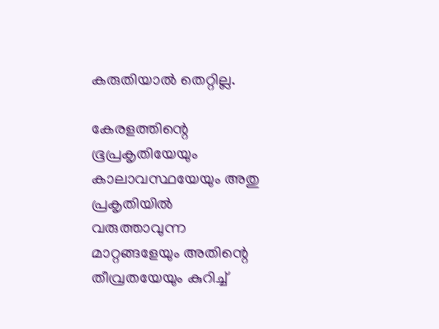കരുതിയാല്‍ തെറ്റില്ല.

കേരളത്തിന്റെ ഭൂപ്രകൃതിയേയും കാലാവസ്ഥയേയും അതു പ്രകൃതിയില്‍ വരുത്താവുന്ന മാറ്റങ്ങളേയും അതിന്റെ തീവ്രതയേയും കുറിച്ച്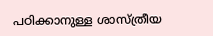പഠിക്കാനുള്ള ശാസ്ത്രീയ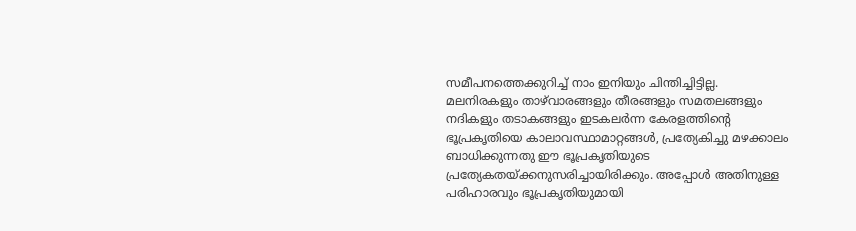സമീപനത്തെക്കുറിച്ച് നാം ഇനിയും ചിന്തിച്ചിട്ടില്ല. മലനിരകളും താഴ്‌വാരങ്ങളും തീരങ്ങളും സമതലങ്ങളും നദികളും തടാകങ്ങളും ഇടകലര്‍ന്ന കേരളത്തിന്റെ ഭൂപ്രകൃതിയെ കാലാവസ്ഥാമാറ്റങ്ങള്‍, പ്രത്യേകിച്ചു മഴക്കാലം ബാധിക്കുന്നതു ഈ ഭൂപ്രകൃതിയുടെ പ്രത്യേകതയ്‌ക്കനുസരിച്ചായിരിക്കും. അപ്പോള്‍ അതിനുള്ള പരിഹാരവും ഭൂപ്രകൃതിയുമായി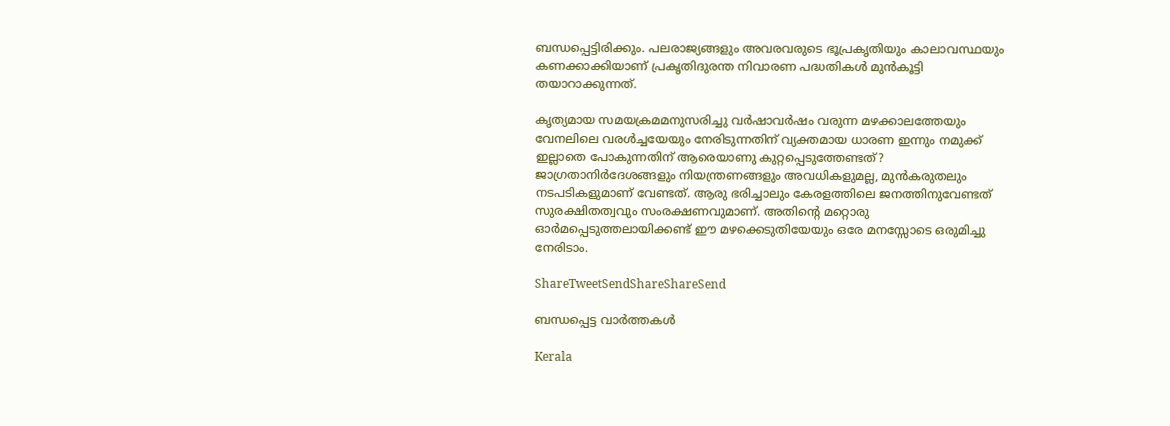ബന്ധപ്പെട്ടിരിക്കും. പലരാജ്യങ്ങളും അവരവരുടെ ഭൂപ്രകൃതിയും കാലാവസ്ഥയും കണക്കാക്കിയാണ് പ്രകൃതിദുരന്ത നിവാരണ പദ്ധതികള്‍ മുന്‍കൂട്ടി തയാറാക്കുന്നത്.

കൃത്യമായ സമയക്രമമനുസരിച്ചു വര്‍ഷാവര്‍ഷം വരുന്ന മഴക്കാലത്തേയും വേനലിലെ വരള്‍ച്ചയേയും നേരിടുന്നതിന് വ്യക്തമായ ധാരണ ഇന്നും നമുക്ക് ഇല്ലാതെ പോകുന്നതിന് ആരെയാണു കുറ്റപ്പെടുത്തേണ്ടത്?  ജാഗ്രതാനിര്‍ദേശങ്ങളും നിയന്ത്രണങ്ങളും അവധികളുമല്ല, മുന്‍കരുതലും നടപടികളുമാണ് വേണ്ടത്. ആരു ഭരിച്ചാലും കേരളത്തിലെ ജനത്തിനുവേണ്ടത് സുരക്ഷിതത്വവും സംരക്ഷണവുമാണ്. അതിന്റെ മറ്റൊരു ഓര്‍മപ്പെടുത്തലായിക്കണ്ട് ഈ മഴക്കെടുതിയേയും ഒരേ മനസ്സോടെ ഒരുമിച്ചു നേരിടാം.

ShareTweetSendShareShareSend

ബന്ധപ്പെട്ട വാര്‍ത്തകള്‍

Kerala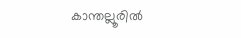കാന്തല്ലൂരില്‍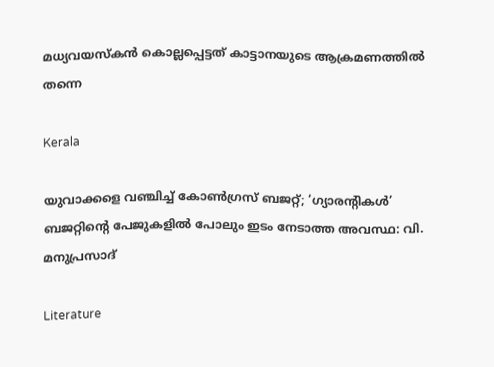മധ്യവയസ്‌കന്‍ കൊല്ലപ്പെട്ടത് കാട്ടാനയുടെ ആക്രമണത്തില്‍ തന്നെ

Kerala

യുവാക്കളെ വഞ്ചിച്ച് കോൺഗ്രസ് ബജറ്റ്; ‘ഗ്യാരന്റികൾ’ ബജറ്റിന്റെ പേജുകളിൽ പോലും ഇടം നേടാത്ത അവസ്ഥ: വി. മനുപ്രസാദ്

Literature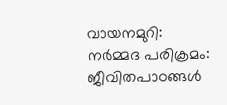വായനമുറി: നർമ്മദ പരിക്രമം: ജീവിതപാഠങ്ങൾ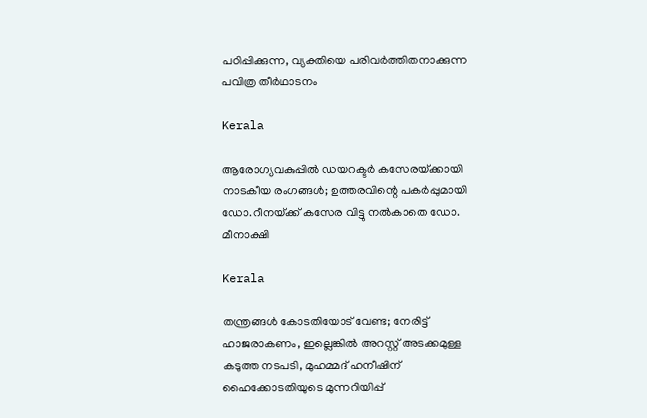പഠിപ്പിക്കുന്ന, വ്യക്തിയെ പരിവർത്തിതനാക്കുന്ന പവിത്ര തീർഥാടനം

Kerala

ആരോഗ്യവകുപ്പിൽ ഡയറക്ടർ കസേരയ്‌ക്കായി നാടകീയ രംഗങ്ങൾ; ഉത്തരവിന്റെ പകര്‍പ്പുമായി ഡോ.റീനയ്‌ക്ക് കസേര വിട്ടു നൽകാതെ ഡോ. മീനാക്ഷി

Kerala

തന്ത്രങ്ങൾ കോടതിയോട് വേണ്ട; നേരിട്ട് ഹാജരാകണം, ഇല്ലെങ്കിൽ അറസ്റ്റ് അടക്കമുള്ള കടുത്ത നടപടി, മുഹമ്മദ് ഹനീഷിന് ഹൈക്കോടതിയുടെ മുന്നറിയിപ്പ്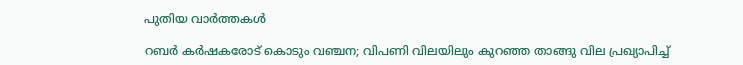പുതിയ വാര്‍ത്തകള്‍

റബർ കർഷകരോട് കൊടും വഞ്ചന; വിപണി വിലയിലും കുറഞ്ഞ താങ്ങു വില പ്രഖ്യാപിച്ച്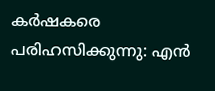കർഷകരെ പരിഹസിക്കുന്നു: എൻ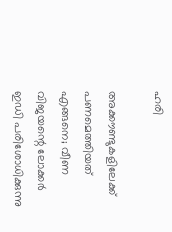ഹരി

അക്കൗണ്ടുകളിലേക്ക് പണമെത്തിയത് എങ്ങനെ; വീണ വിജയന്റെ ലോക്കർ ഇഡി പരിശോധിക്കുന്നു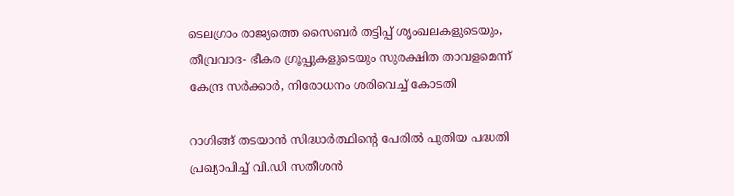ടെലഗ്രാം രാജ്യത്തെ സൈബർ തട്ടിപ്പ് ശൃംഖലകളുടെയും, തീവ്രവാദ- ഭീകര ഗ്രൂപ്പുകളുടെയും സുരക്ഷിത താവളമെന്ന് കേന്ദ്ര സർക്കാർ, നിരോധനം ശരിവെച്ച് കോടതി

റാഗിങ്ങ് തടയാൻ സിദ്ധാർത്ഥിന്റെ പേരിൽ പുതിയ പദ്ധതി പ്രഖ്യാപിച്ച് വി.ഡി സതീശൻ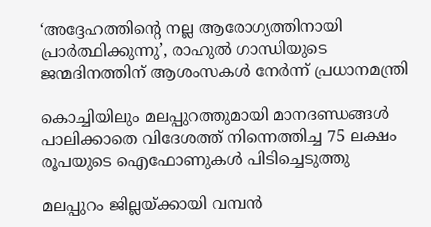‘അദ്ദേഹത്തിന്റെ നല്ല ആരോഗ്യത്തിനായി പ്രാർത്ഥിക്കുന്നു’, രാഹുൽ ഗാന്ധിയുടെ ജന്മദിനത്തിന് ആശംസകൾ നേർന്ന് പ്രധാനമന്ത്രി

കൊച്ചിയിലും മലപ്പുറത്തുമായി മാനദണ്ഡങ്ങൾ പാലിക്കാതെ വിദേശത്ത് നിന്നെത്തിച്ച 75 ലക്ഷം രൂപയുടെ ഐഫോണുകൾ പിടിച്ചെടുത്തു

മലപ്പുറം ജില്ലയ്‌ക്കായി വമ്പന്‍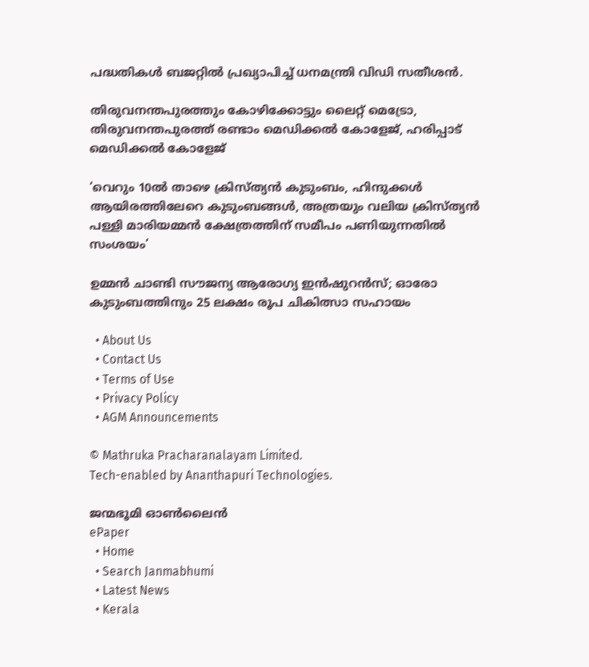പദ്ധതികള്‍ ബജറ്റില്‍ പ്രഖ്യാപിച്ച് ധനമന്ത്രി വിഡി സതീശന്‍.

തിരുവനന്തപുരത്തും കോഴിക്കോട്ടും ലൈറ്റ് മെട്രോ, തിരുവനന്തപുരത്ത് രണ്ടാം മെഡിക്കൽ കോളേജ്, ഹരിപ്പാട് മെഡിക്കൽ കോളേജ്

‘വെറും 10ൽ താഴെ ക്രിസ്ത്യൻ കുടുംബം, ഹിന്ദുക്കൾ ആയിരത്തിലേറെ കുടുംബങ്ങൾ, അത്രയും വലിയ ക്രിസ്ത്യൻ പള്ളി മാരിയമ്മൻ ക്ഷേത്രത്തിന് സമീപം പണിയുന്നതിൽ സംശയം’

ഉമ്മൻ ചാണ്ടി സൗജന്യ ആരോഗ്യ ഇൻഷുറൻസ്; ഓരോ കുടുംബത്തിനും 25 ലക്ഷം രൂപ ചികിത്സാ സഹായം

  • About Us
  • Contact Us
  • Terms of Use
  • Privacy Policy
  • AGM Announcements

© Mathruka Pracharanalayam Limited.
Tech-enabled by Ananthapuri Technologies.

ജന്മഭൂമി ഓണ്‍ലൈന്‍
ePaper
  • Home
  • Search Janmabhumi
  • Latest News
  • Kerala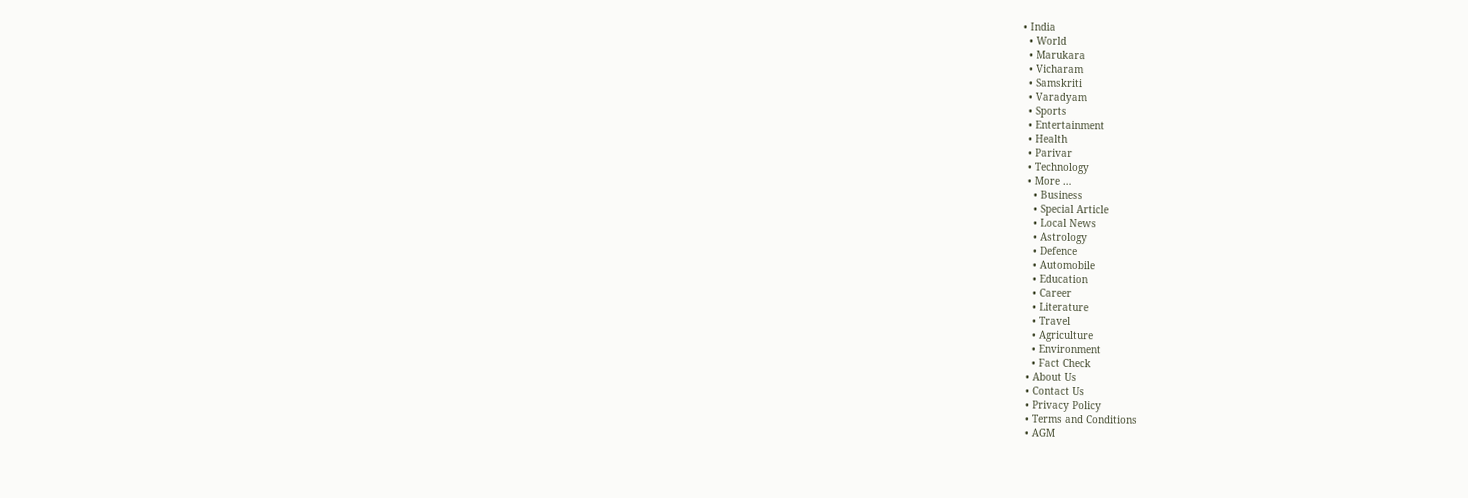• India
  • World
  • Marukara
  • Vicharam
  • Samskriti
  • Varadyam
  • Sports
  • Entertainment
  • Health
  • Parivar
  • Technology
  • More …
    • Business
    • Special Article
    • Local News
    • Astrology
    • Defence
    • Automobile
    • Education
    • Career
    • Literature
    • Travel
    • Agriculture
    • Environment
    • Fact Check
  • About Us
  • Contact Us
  • Privacy Policy
  • Terms and Conditions
  • AGM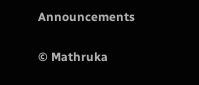Announcements

© Mathruka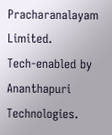Pracharanalayam Limited.
Tech-enabled by Ananthapuri Technologies.